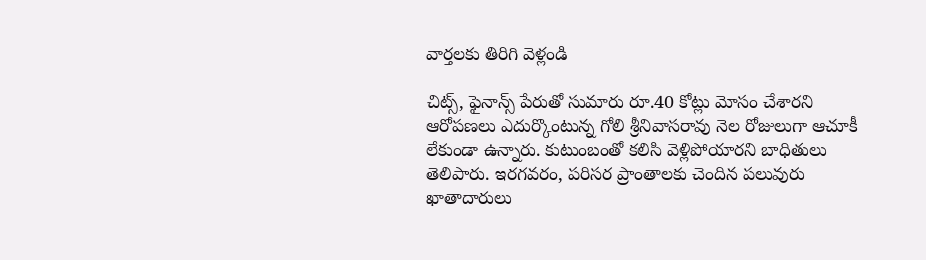వార్తలకు తిరిగి వెళ్లండి

చిట్స్, ఫైనాన్స్ పేరుతో సుమారు రూ.40 కోట్లు మోసం చేశారని ఆరోపణలు ఎదుర్కొంటున్న గోలి శ్రీనివాసరావు నెల రోజులుగా ఆచూకీ లేకుండా ఉన్నారు. కుటుంబంతో కలిసి వెళ్లిపోయారని బాధితులు తెలిపారు. ఇరగవరం, పరిసర ప్రాంతాలకు చెందిన పలువురు ఖాతాదారులు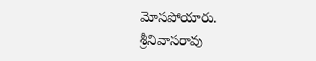మోసపోయారు.
శ్రీనివాసరావు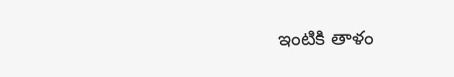ఇంటికి తాళం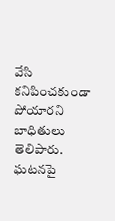వేసి కనిపించకుండా పోయారని బాధితులు తెలిపారు. ఘటనపై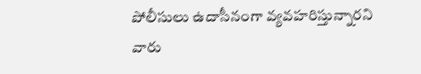పోలీసులు ఉదాసీనంగా వ్యవహరిస్తున్నారని వారు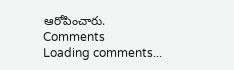ఆరోపించారు.
Comments
Loading comments...